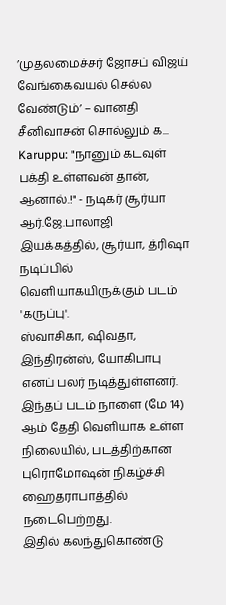’முதலமைச்சர் ஜோசப் விஜய் வேங்கைவயல் செல்ல வேண்டும்’ – வானதி சீனிவாசன் சொல்லும் க...
Karuppu: "நானும் கடவுள் பக்தி உள்ளவன் தான், ஆனால்.!" - நடிகர் சூர்யா
ஆர்.ஜே.பாலாஜி இயக்கத்தில், சூர்யா, த்ரிஷா நடிப்பில் வெளியாகயிருக்கும் படம் 'கருப்பு'.
ஸ்வாசிகா, ஷிவதா, இந்திரன்ஸ், யோகிபாபு எனப் பலர் நடித்துள்ளனர். இந்தப் படம் நாளை (மே 14) ஆம் தேதி வெளியாக உள்ள நிலையில், படத்திற்கான புரொமோஷன் நிகழ்ச்சி ஹைதராபாத்தில் நடைபெற்றது.
இதில் கலந்துகொண்டு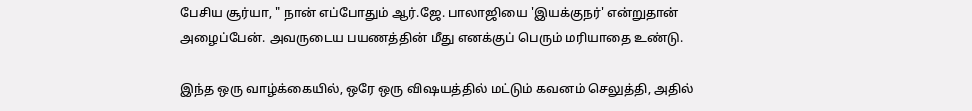பேசிய சூர்யா, " நான் எப்போதும் ஆர்.ஜே. பாலாஜியை 'இயக்குநர்' என்றுதான் அழைப்பேன். அவருடைய பயணத்தின் மீது எனக்குப் பெரும் மரியாதை உண்டு.

இந்த ஒரு வாழ்க்கையில், ஒரே ஒரு விஷயத்தில் மட்டும் கவனம் செலுத்தி, அதில்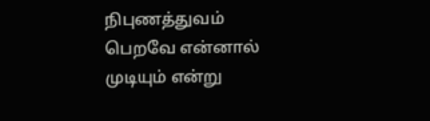நிபுணத்துவம் பெறவே என்னால் முடியும் என்று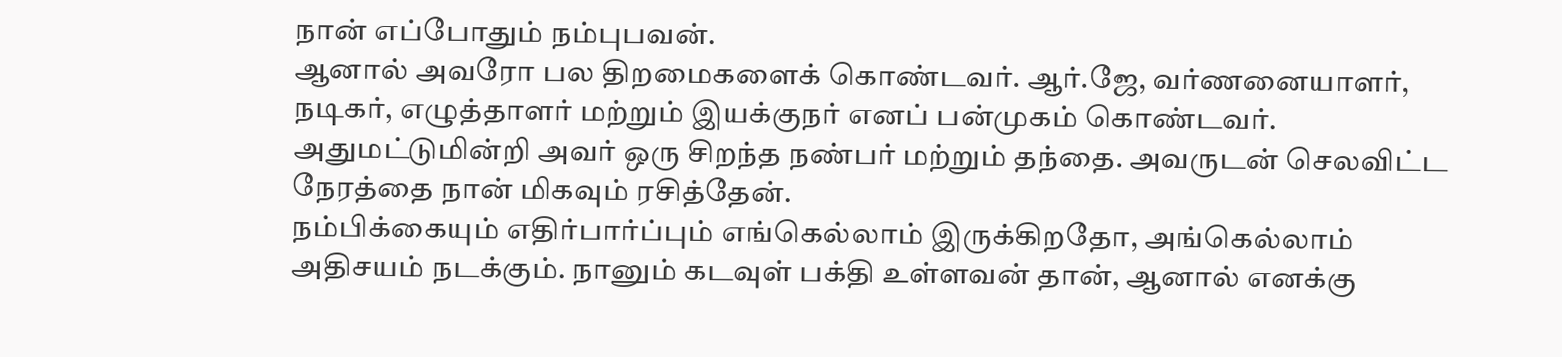நான் எப்போதும் நம்புபவன்.
ஆனால் அவரோ பல திறமைகளைக் கொண்டவர். ஆர்.ஜே, வர்ணனையாளர், நடிகர், எழுத்தாளர் மற்றும் இயக்குநர் எனப் பன்முகம் கொண்டவர். அதுமட்டுமின்றி அவர் ஒரு சிறந்த நண்பர் மற்றும் தந்தை. அவருடன் செலவிட்ட நேரத்தை நான் மிகவும் ரசித்தேன்.
நம்பிக்கையும் எதிர்பார்ப்பும் எங்கெல்லாம் இருக்கிறதோ, அங்கெல்லாம் அதிசயம் நடக்கும். நானும் கடவுள் பக்தி உள்ளவன் தான், ஆனால் எனக்கு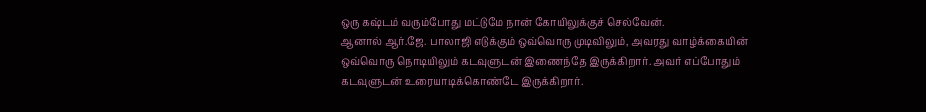ஒரு கஷ்டம் வரும்போது மட்டுமே நான் கோயிலுக்குச் செல்வேன்.
ஆனால் ஆர்.ஜே. பாலாஜி எடுக்கும் ஒவ்வொரு முடிவிலும், அவரது வாழ்க்கையின் ஒவ்வொரு நொடியிலும் கடவுளுடன் இணைந்தே இருக்கிறார். அவர் எப்போதும் கடவுளுடன் உரையாடிக்கொண்டே இருக்கிறார்.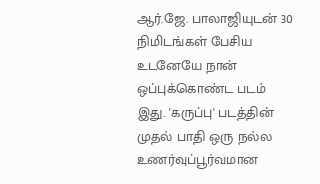ஆர்.ஜே. பாலாஜியுடன் 30 நிமிடங்கள் பேசிய உடனேயே நான் ஒப்புக்கொண்ட படம் இது. 'கருப்பு' படத்தின் முதல் பாதி ஒரு நல்ல உணர்வுப்பூர்வமான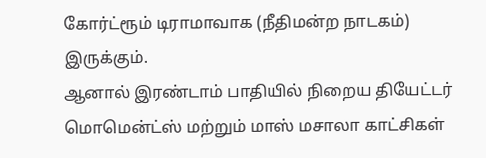கோர்ட்ரூம் டிராமாவாக (நீதிமன்ற நாடகம்) இருக்கும்.
ஆனால் இரண்டாம் பாதியில் நிறைய தியேட்டர் மொமென்ட்ஸ் மற்றும் மாஸ் மசாலா காட்சிகள்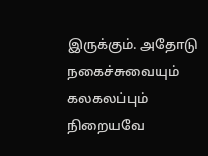இருக்கும். அதோடு நகைச்சுவையும் கலகலப்பும் நிறையவே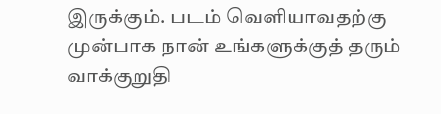இருக்கும். படம் வெளியாவதற்கு முன்பாக நான் உங்களுக்குத் தரும் வாக்குறுதி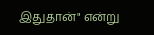இதுதான்" என்று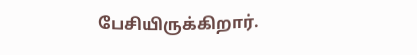பேசியிருக்கிறார்.